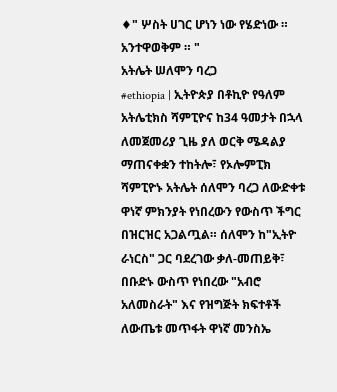♦" ሦስት ሀገር ሆነን ነው የሄድነው ። አንተዋወቅም ። "
አትሌት ሠለሞን ባረጋ
#ethiopia | ኢትዮጵያ በቶኪዮ የዓለም አትሌቲክስ ሻምፒዮና ከ34 ዓመታት በኋላ ለመጀመሪያ ጊዜ ያለ ወርቅ ሜዳልያ ማጠናቀቋን ተከትሎ፣ የኦሎምፒክ ሻምፒዮኑ አትሌት ሰለሞን ባረጋ ለውድቀቱ ዋነኛ ምክንያት የነበረውን የውስጥ ችግር በዝርዝር አጋልጧል። ሰለሞን ከ"ኢትዮ ራነርስ" ጋር ባደረገው ቃለ-መጠይቅ፣ በቡድኑ ውስጥ የነበረው "አብሮ አለመስራት" እና የዝግጅት ክፍተቶች ለውጤቱ መጥፋት ዋነኛ መንስኤ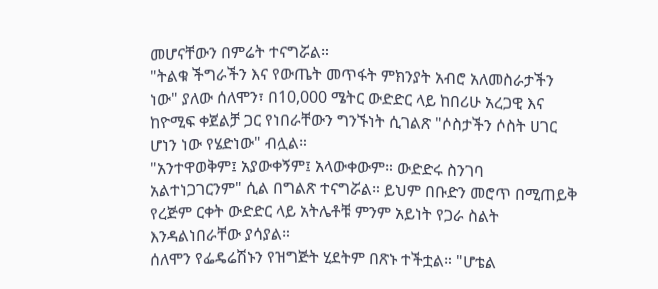መሆናቸውን በምሬት ተናግሯል።
"ትልቁ ችግራችን እና የውጤት መጥፋት ምክንያት አብሮ አለመስራታችን ነው" ያለው ሰለሞን፣ በ10,000 ሜትር ውድድር ላይ ከበሪሁ አረጋዊ እና ከዮሚፍ ቀጀልቻ ጋር የነበራቸውን ግንኙነት ሲገልጽ "ሶስታችን ሶስት ሀገር ሆነን ነው የሄድነው" ብሏል።
"አንተዋወቅም፤ አያውቀኝም፤ አላውቀውም። ውድድሩ ስንገባ አልተነጋገርንም" ሲል በግልጽ ተናግሯል። ይህም በቡድን መሮጥ በሚጠይቅ የረጅም ርቀት ውድድር ላይ አትሌቶቹ ምንም አይነት የጋራ ስልት እንዳልነበራቸው ያሳያል።
ሰለሞን የፌዴሬሽኑን የዝግጅት ሂደትም በጽኑ ተችቷል። "ሆቴል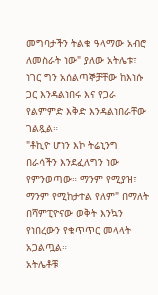መግባታችን ትልቁ ዓላማው አብሮ ለመስራት ነው" ያለው አትሌቱ፣ ነገር ግን አሰልጣኞቻቸው ከእነሱ ጋር እንዳልነበሩ እና የጋራ የልምምድ እቅድ እንዳልነበራቸው ገልጿል።
"ቶኪዮ ሆነን እኮ ትሬኒንግ በራሳችን እንደፈለግን ነው የምንወጣው። ማንም የሚያዝ፣ ማንም የሚከታተል የለም" በማለት በሻምፒዮናው ወቅት እንኳን የነበረውን የቁጥጥር መላላት አጋልጧል።
አትሌቶቹ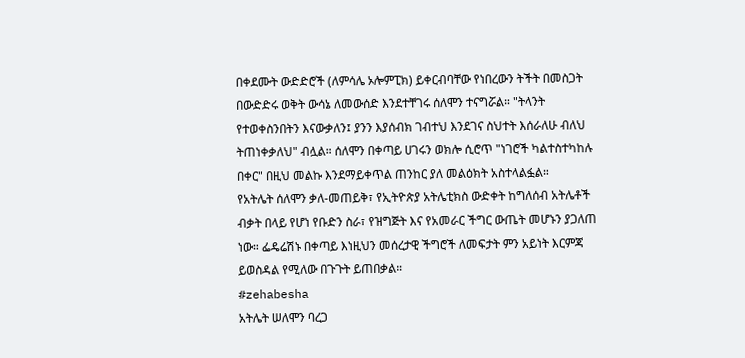በቀደሙት ውድድሮች (ለምሳሌ ኦሎምፒክ) ይቀርብባቸው የነበረውን ትችት በመስጋት በውድድሩ ወቅት ውሳኔ ለመውሰድ እንደተቸገሩ ሰለሞን ተናግሯል። "ትላንት የተወቀስንበትን እናውቃለን፤ ያንን እያሰብክ ገብተህ እንደገና ስህተት እሰራለሁ ብለህ ትጠነቀቃለህ" ብሏል። ሰለሞን በቀጣይ ሀገሩን ወክሎ ሲሮጥ "ነገሮች ካልተስተካከሉ በቀር" በዚህ መልኩ እንደማይቀጥል ጠንከር ያለ መልዕክት አስተላልፏል።
የአትሌት ሰለሞን ቃለ-መጠይቅ፣ የኢትዮጵያ አትሌቲክስ ውድቀት ከግለሰብ አትሌቶች ብቃት በላይ የሆነ የቡድን ስራ፣ የዝግጅት እና የአመራር ችግር ውጤት መሆኑን ያጋለጠ ነው። ፌዴሬሽኑ በቀጣይ እነዚህን መሰረታዊ ችግሮች ለመፍታት ምን አይነት እርምጃ ይወስዳል የሚለው በጉጉት ይጠበቃል።
#zehabesha
አትሌት ሠለሞን ባረጋ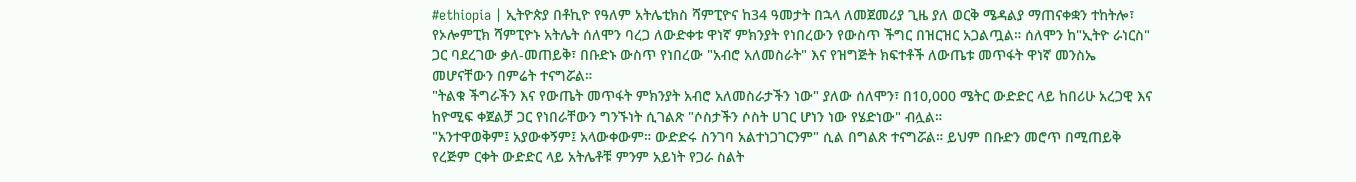#ethiopia | ኢትዮጵያ በቶኪዮ የዓለም አትሌቲክስ ሻምፒዮና ከ34 ዓመታት በኋላ ለመጀመሪያ ጊዜ ያለ ወርቅ ሜዳልያ ማጠናቀቋን ተከትሎ፣ የኦሎምፒክ ሻምፒዮኑ አትሌት ሰለሞን ባረጋ ለውድቀቱ ዋነኛ ምክንያት የነበረውን የውስጥ ችግር በዝርዝር አጋልጧል። ሰለሞን ከ"ኢትዮ ራነርስ" ጋር ባደረገው ቃለ-መጠይቅ፣ በቡድኑ ውስጥ የነበረው "አብሮ አለመስራት" እና የዝግጅት ክፍተቶች ለውጤቱ መጥፋት ዋነኛ መንስኤ መሆናቸውን በምሬት ተናግሯል።
"ትልቁ ችግራችን እና የውጤት መጥፋት ምክንያት አብሮ አለመስራታችን ነው" ያለው ሰለሞን፣ በ10,000 ሜትር ውድድር ላይ ከበሪሁ አረጋዊ እና ከዮሚፍ ቀጀልቻ ጋር የነበራቸውን ግንኙነት ሲገልጽ "ሶስታችን ሶስት ሀገር ሆነን ነው የሄድነው" ብሏል።
"አንተዋወቅም፤ አያውቀኝም፤ አላውቀውም። ውድድሩ ስንገባ አልተነጋገርንም" ሲል በግልጽ ተናግሯል። ይህም በቡድን መሮጥ በሚጠይቅ የረጅም ርቀት ውድድር ላይ አትሌቶቹ ምንም አይነት የጋራ ስልት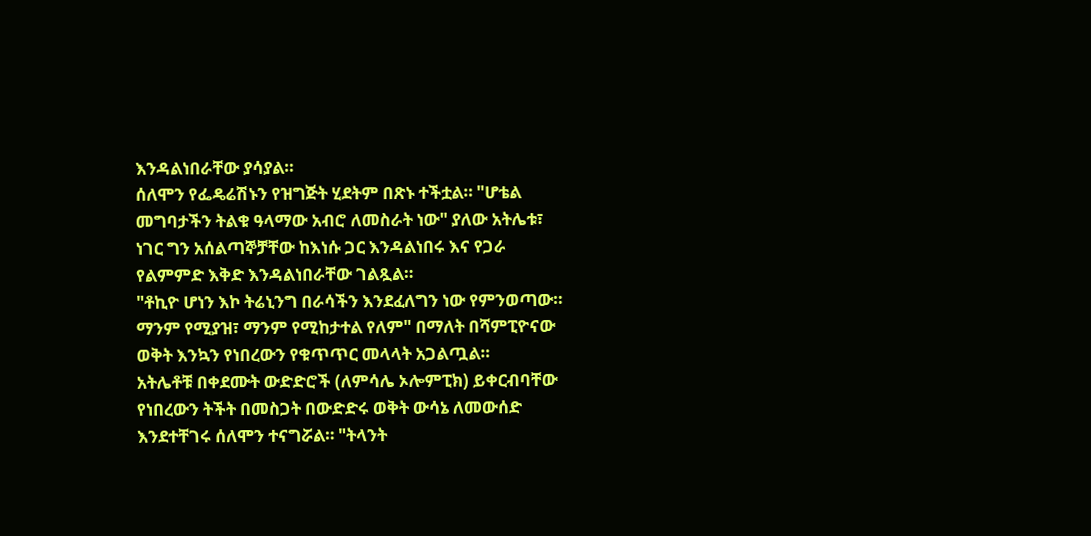እንዳልነበራቸው ያሳያል።
ሰለሞን የፌዴሬሽኑን የዝግጅት ሂደትም በጽኑ ተችቷል። "ሆቴል መግባታችን ትልቁ ዓላማው አብሮ ለመስራት ነው" ያለው አትሌቱ፣ ነገር ግን አሰልጣኞቻቸው ከእነሱ ጋር እንዳልነበሩ እና የጋራ የልምምድ እቅድ እንዳልነበራቸው ገልጿል።
"ቶኪዮ ሆነን እኮ ትሬኒንግ በራሳችን እንደፈለግን ነው የምንወጣው። ማንም የሚያዝ፣ ማንም የሚከታተል የለም" በማለት በሻምፒዮናው ወቅት እንኳን የነበረውን የቁጥጥር መላላት አጋልጧል።
አትሌቶቹ በቀደሙት ውድድሮች (ለምሳሌ ኦሎምፒክ) ይቀርብባቸው የነበረውን ትችት በመስጋት በውድድሩ ወቅት ውሳኔ ለመውሰድ እንደተቸገሩ ሰለሞን ተናግሯል። "ትላንት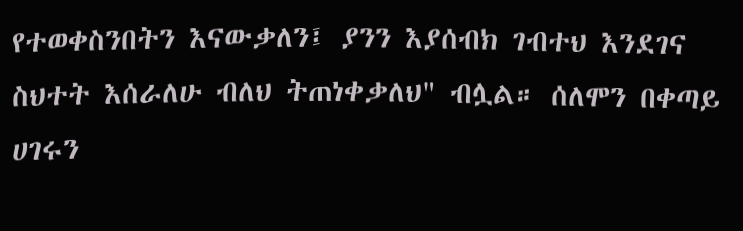የተወቀስንበትን እናውቃለን፤ ያንን እያሰብክ ገብተህ እንደገና ስህተት እሰራለሁ ብለህ ትጠነቀቃለህ" ብሏል። ሰለሞን በቀጣይ ሀገሩን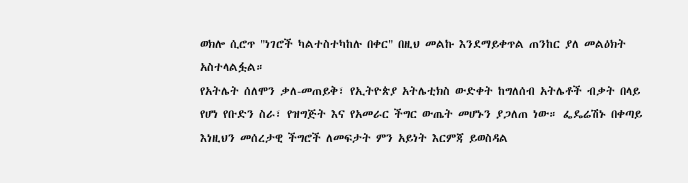ወክሎ ሲሮጥ "ነገሮች ካልተስተካከሉ በቀር" በዚህ መልኩ እንደማይቀጥል ጠንከር ያለ መልዕክት አስተላልፏል።
የአትሌት ሰለሞን ቃለ-መጠይቅ፣ የኢትዮጵያ አትሌቲክስ ውድቀት ከግለሰብ አትሌቶች ብቃት በላይ የሆነ የቡድን ስራ፣ የዝግጅት እና የአመራር ችግር ውጤት መሆኑን ያጋለጠ ነው። ፌዴሬሽኑ በቀጣይ እነዚህን መሰረታዊ ችግሮች ለመፍታት ምን አይነት እርምጃ ይወስዳል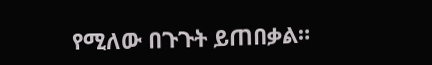የሚለው በጉጉት ይጠበቃል።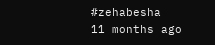#zehabesha
11 months ago